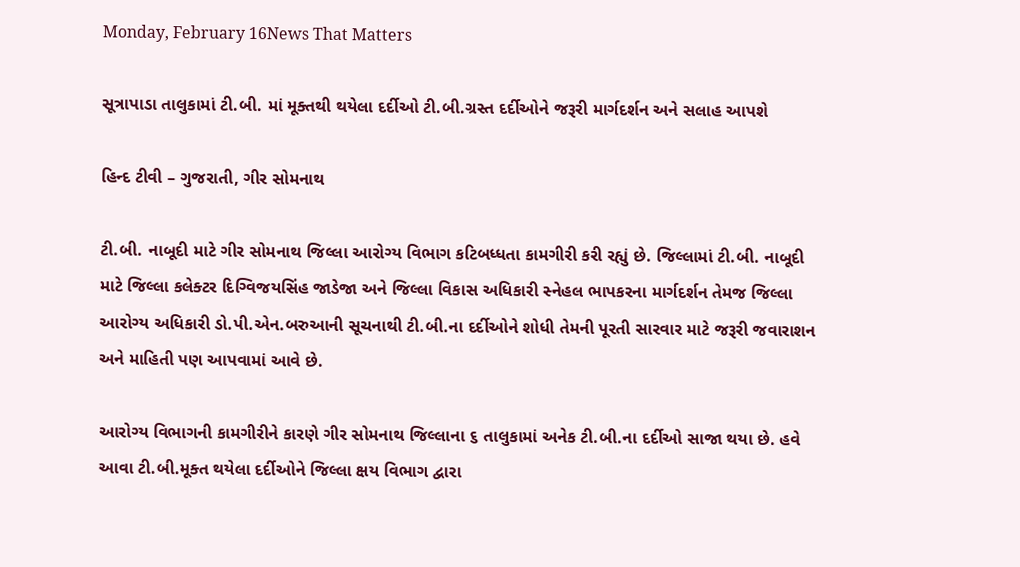Monday, February 16News That Matters

સૂત્રાપાડા તાલુકામાં ટી.બી. માં મૂક્તથી થયેલા દર્દીઓ ટી.બી.ગ્રસ્ત દર્દીઓને જરૂરી માર્ગદર્શન અને સલાહ આપશે

હિન્દ ટીવી – ગુજરાતી, ગીર સોમનાથ

ટી.બી. નાબૂદી માટે ગીર સોમનાથ જિલ્લા આરોગ્ય વિભાગ કટિબધ્ધતા કામગીરી કરી રહ્યું છે. જિલ્લામાં ટી.બી. નાબૂદી માટે જિલ્લા કલેક્ટર દિગ્વિજયસિંહ જાડેજા અને જિલ્લા વિકાસ અધિકારી સ્નેહલ ભાપકરના માર્ગદર્શન તેમજ જિલ્લા આરોગ્ય અધિકારી ડો.પી.એન.બરુઆની સૂચનાથી ટી.બી.ના દર્દીઓને શોધી તેમની પૂરતી સારવાર માટે જરૂરી જવારાશન અને માહિતી પણ આપવામાં આવે છે.

આરોગ્ય વિભાગની કામગીરીને કારણે ગીર સોમનાથ જિલ્લાના ૬ તાલુકામાં અનેક ટી.બી.ના દર્દીઓ સાજા થયા છે. હવે આવા ટી.બી.મૂક્ત થયેલા દર્દીઓને જિલ્લા ક્ષય વિભાગ દ્વારા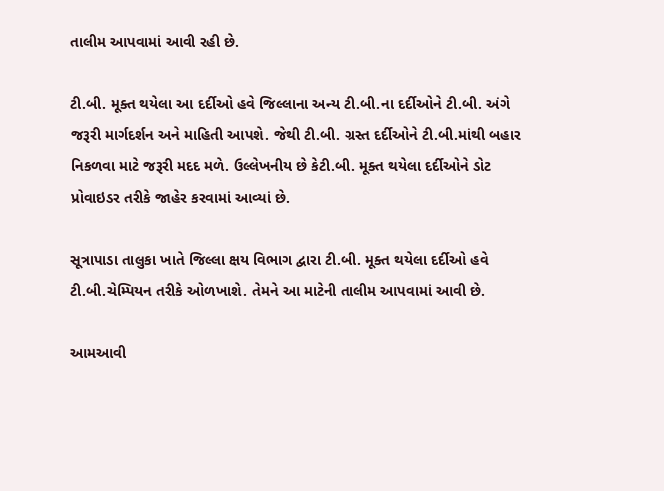તાલીમ આપવામાં આવી રહી છે.

ટી.બી. મૂક્ત થયેલા આ દર્દીઓ હવે જિલ્લાના અન્ય ટી.બી.ના દર્દીઓને ટી.બી. અંગે જરૂરી માર્ગદર્શન અને માહિતી આપશે. જેથી ટી.બી. ગ્રસ્ત દર્દીઓને ટી.બી.માંથી બહાર નિકળવા માટે જરૂરી મદદ મળે. ઉલ્લેખનીય છે કેટી.બી. મૂક્ત થયેલા દર્દીઓને ડોટ પ્રોવાઇડર તરીકે જાહેર કરવામાં આવ્યાં છે.

સૂત્રાપાડા તાલુકા ખાતે જિલ્લા ક્ષય વિભાગ દ્વારા ટી.બી. મૂક્ત થયેલા દર્દીઓ હવે ટી.બી.ચેમ્પિયન તરીકે ઓળખાશે. તેમને આ માટેની તાલીમ આપવામાં આવી છે.

આમઆવી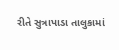રીતે સુત્રાપાડા તાલુકામાં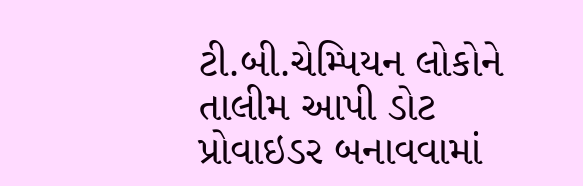ટી.બી.ચેમ્પિયન લોકોને તાલીમ આપી ડોટ પ્રોવાઇડર બનાવવામાં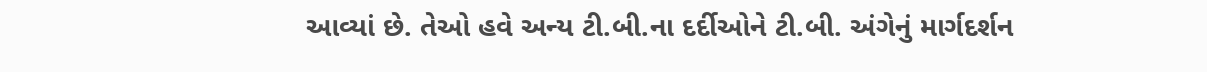આવ્યાં છે. તેઓ હવે અન્ય ટી.બી.ના દર્દીઓને ટી.બી. અંગેનું માર્ગદર્શન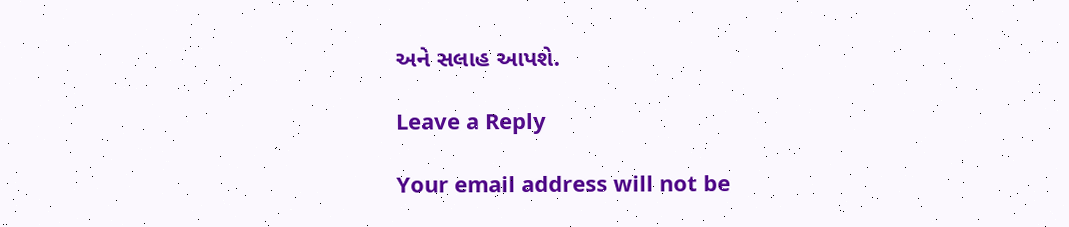અને સલાહ આપશે.

Leave a Reply

Your email address will not be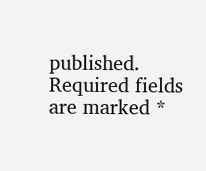published. Required fields are marked *